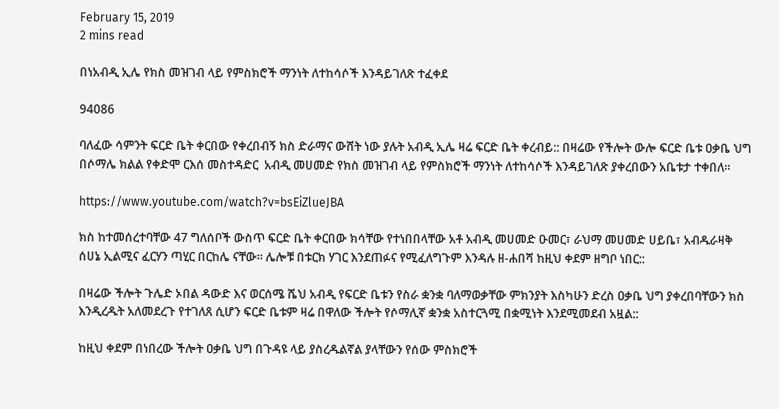February 15, 2019
2 mins read

በነአብዲ ኢሌ የክስ መዝገብ ላይ የምስክሮች ማንነት ለተከሳሶች እንዳይገለጽ ተፈቀደ

94086

ባለፈው ሳምንት ፍርድ ቤት ቀርበው የቀረበብኝ ክስ ድራማና ውሸት ነው ያሉት አብዲ ኢሌ ዛሬ ፍርድ ቤት ቀረብይ:: በዛሬው የችሎት ውሎ ፍርድ ቤቱ ዐቃቤ ህግ በሶማሌ ክልል የቀድሞ ርእሰ መስተዳድር  አብዲ መሀመድ የክስ መዝገብ ላይ የምስክሮች ማንነት ለተከሳሶች እንዳይገለጽ ያቀረበውን አቤቱታ ተቀበለ።

https://www.youtube.com/watch?v=bsEiZlueJBA

ክስ ከተመሰረተባቸው 47 ግለሰቦች ውስጥ ፍርድ ቤት ቀርበው ክሳቸው የተነበበላቸው አቶ አብዲ መሀመድ ዑመር፣ ራህማ መሀመድ ሀይቤ፣ አብዱራዛቅ ሰሀኔ ኢልሚና ፈርሃን ጣሂር በርከሌ ናቸው። ሌሎቹ በቱርክ ሃገር እንደጠፉና የሚፈለግጉም እንዳሉ ዘ-ሐበሻ ከዚህ ቀደም ዘግቦ ነበር::

በዛሬው ችሎት ጉሌድ ኦበል ዳውድ እና ወርሰሜ ሼህ አብዲ የፍርድ ቤቱን የስራ ቋንቋ ባለማወቃቸው ምክንያት እስካሁን ድረስ ዐቃቤ ህግ ያቀረበባቸውን ክስ እንዲረዱት አለመደረጉ የተገለጸ ሲሆን ፍርድ ቤቱም ዛሬ በዋለው ችሎት የሶማሊኛ ቋንቋ አስተርጓሚ በቋሚነት እንደሚመደብ አዟል::

ከዚህ ቀደም በነበረው ችሎት ዐቃቤ ህግ በጉዳዩ ላይ ያስረዱልኛል ያላቸውን የሰው ምስክሮች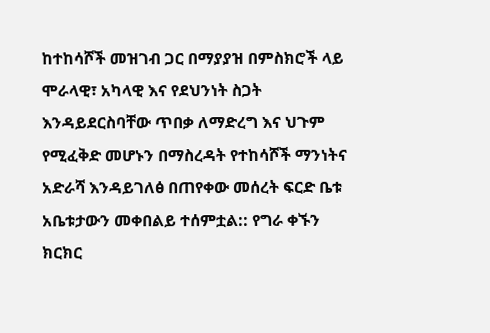ከተከሳሾች መዝገብ ጋር በማያያዝ በምስክሮች ላይ ሞራላዊ፣ አካላዊ እና የደህንነት ስጋት እንዳይደርስባቸው ጥበቃ ለማድረግ እና ህጉም የሚፈቅድ መሆኑን በማስረዳት የተከሳሾች ማንነትና አድራሻ እንዳይገለፅ በጠየቀው መሰረት ፍርድ ቤቱ አቤቱታውን መቀበልይ ተሰምቷል:: የግራ ቀኙን ክርክር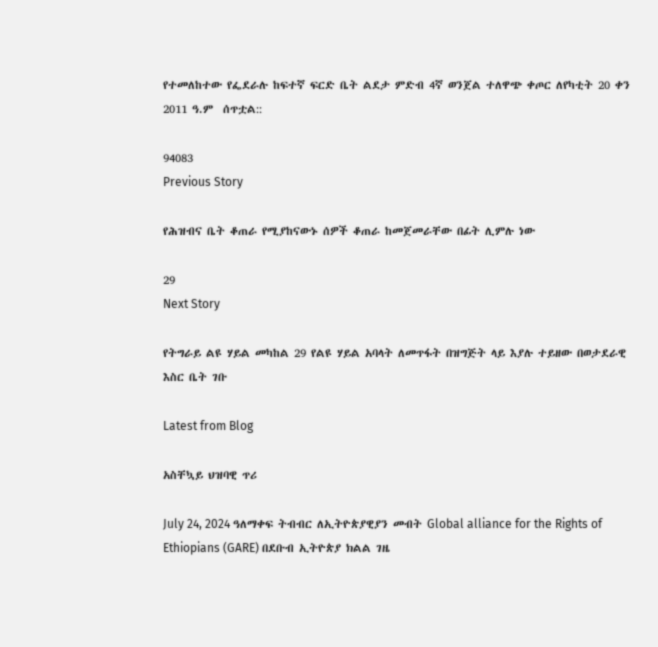የተመለከተው የፌደራሉ ከፍተኛ ፍርድ ቤት ልደታ ምድብ 4ኛ ወንጀል ተለዋጭ ቀጦር ለየካቲት 20 ቀን 2011 ዓ.ም  ሰጥቷል::

94083
Previous Story

የሕዝብና ቤት ቆጠራ የሚያከናውኑ ሰዎች ቆጠራ ከመጀመራቸው በፊት ሊምሉ ነው

29
Next Story

የትግራይ ልዩ ሃይል መካከል 29 የልዩ ሃይል አባላት ለመጥፋት በዝግጅት ላይ እያሉ ተይዘው በወታደራዊ እስር ቤት ገቡ

Latest from Blog

አስቸኳይ ህዝባዊ ጥሪ

July 24, 2024 ዓለማቀፍ ትብብር ለኢትዮጵያዊያን መብት Global alliance for the Rights of Ethiopians (GARE) በደቡብ ኢትዮጵያ ክልል ገዜ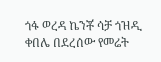ጎፋ ወረዳ ኬንቾ ሳቻ ጎዝዲ ቀበሌ በደረሰው የመሬት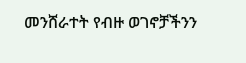መንሸራተት የብዙ ወገኖቻችንን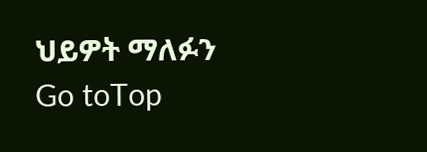ህይዎት ማለፉን
Go toTop